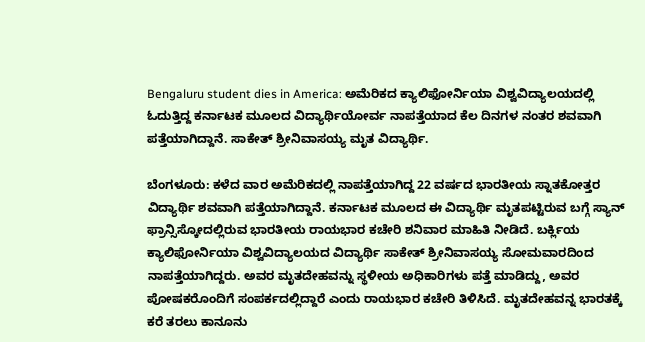Bengaluru student dies in America: ಅಮೆರಿಕದ ಕ್ಯಾಲಿಫೋರ್ನಿಯಾ ವಿಶ್ವವಿದ್ಯಾಲಯದಲ್ಲಿ ಓದುತ್ತಿದ್ದ ಕರ್ನಾಟಕ ಮೂಲದ ವಿದ್ಯಾರ್ಥಿಯೋರ್ವ ನಾಪತ್ತೆಯಾದ ಕೆಲ ದಿನಗಳ ನಂತರ ಶವವಾಗಿ ಪತ್ತೆಯಾಗಿದ್ದಾನೆ. ಸಾಕೇತ್ ಶ್ರೀನಿವಾಸಯ್ಯ ಮೃತ ವಿದ್ಯಾರ್ಥಿ.

ಬೆಂಗಳೂರು: ಕಳೆದ ವಾರ ಅಮೆರಿಕದಲ್ಲಿ ನಾಪತ್ತೆಯಾಗಿದ್ದ 22 ವರ್ಷದ ಭಾರತೀಯ ಸ್ನಾತಕೋತ್ತರ ವಿದ್ಯಾರ್ಥಿ ಶವವಾಗಿ ಪತ್ತೆಯಾಗಿದ್ದಾನೆ. ಕರ್ನಾಟಕ ಮೂಲದ ಈ ವಿದ್ಯಾರ್ಥಿ ಮೃತಪಟ್ಟಿರುವ ಬಗ್ಗೆ ಸ್ಯಾನ್ ಫ್ರಾನ್ಸಿಸ್ಕೋದಲ್ಲಿರುವ ಭಾರತೀಯ ರಾಯಭಾರ ಕಚೇರಿ ಶನಿವಾರ ಮಾಹಿತಿ ನೀಡಿದೆ. ಬರ್ಕ್ಲಿಯ ಕ್ಯಾಲಿಫೋರ್ನಿಯಾ ವಿಶ್ವವಿದ್ಯಾಲಯದ ವಿದ್ಯಾರ್ಥಿ ಸಾಕೇತ್ ಶ್ರೀನಿವಾಸಯ್ಯ ಸೋಮವಾರದಿಂದ ನಾಪತ್ತೆಯಾಗಿದ್ದರು. ಅವರ ಮೃತದೇಹವನ್ನು ಸ್ಥಳೀಯ ಅಧಿಕಾರಿಗಳು ಪತ್ತೆ ಮಾಡಿದ್ದು, ಅವರ ಪೋಷಕರೊಂದಿಗೆ ಸಂಪರ್ಕದಲ್ಲಿದ್ದಾರೆ ಎಂದು ರಾಯಭಾರ ಕಚೇರಿ ತಿಳಿಸಿದೆ. ಮೃತದೇಹವನ್ನ ಭಾರತಕ್ಕೆ ಕರೆ ತರಲು ಕಾನೂನು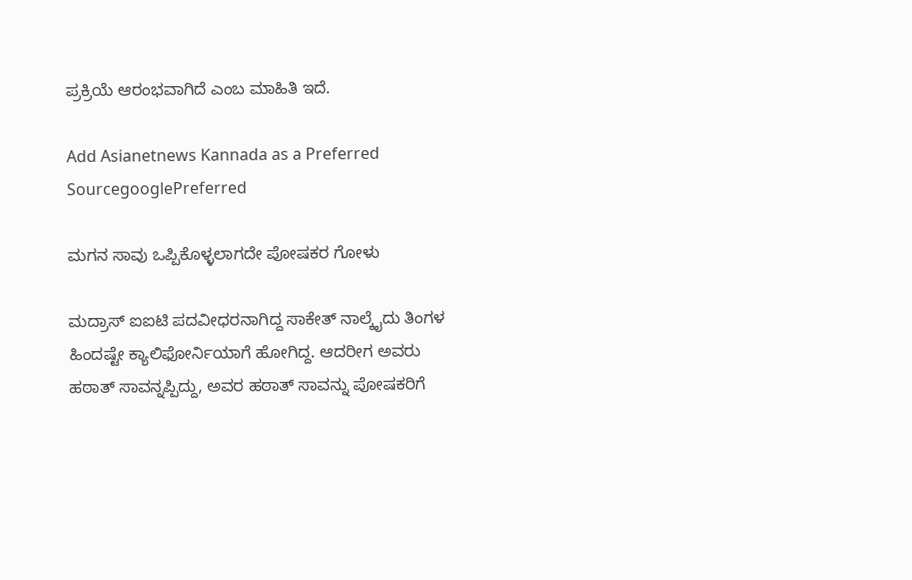ಪ್ರಕ್ರಿಯೆ ಆರಂಭವಾಗಿದೆ ಎಂಬ ಮಾಹಿತಿ ಇದೆ.

Add Asianetnews Kannada as a Preferred SourcegooglePreferred

ಮಗನ ಸಾವು ಒಪ್ಪಿಕೊಳ್ಳಲಾಗದೇ ಪೋಷಕರ ಗೋಳು

ಮದ್ರಾಸ್‌ ಐಐಟಿ ಪದವೀಧರನಾಗಿದ್ದ ಸಾಕೇತ್ ನಾಲ್ಕೈದು ತಿಂಗಳ ಹಿಂದಷ್ಟೇ ಕ್ಯಾಲಿಫೋರ್ನಿಯಾಗೆ ಹೋಗಿದ್ದ. ಆದರೀಗ ಅವರು ಹಠಾತ್ ಸಾವನ್ನಪ್ಪಿದ್ದು, ಅವರ ಹಠಾತ್ ಸಾವನ್ನು ಪೋಷಕರಿಗೆ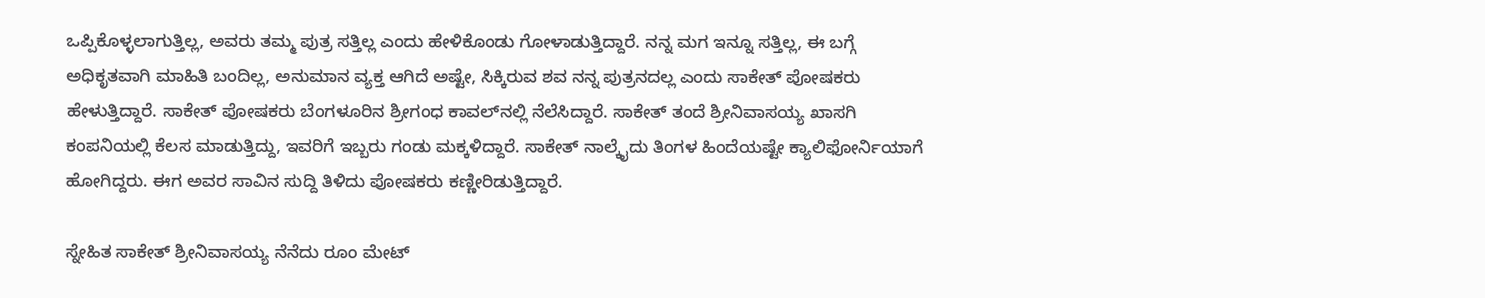ಒಪ್ಪಿಕೊಳ್ಳಲಾಗುತ್ತಿಲ್ಲ, ಅವರು ತಮ್ಮ ಪುತ್ರ ಸತ್ತಿಲ್ಲ ಎಂದು ಹೇಳಿಕೊಂಡು ಗೋಳಾಡುತ್ತಿದ್ದಾರೆ. ನನ್ನ ಮಗ ಇನ್ನೂ ಸತ್ತಿಲ್ಲ, ಈ ಬಗ್ಗೆ ಅಧಿಕೃತವಾಗಿ ಮಾಹಿತಿ ಬಂದಿಲ್ಲ, ಅನುಮಾನ ವ್ಯಕ್ತ ಆಗಿದೆ ಅಷ್ಟೇ, ಸಿಕ್ಕಿರುವ ಶವ ನನ್ನ ಪುತ್ರನದಲ್ಲ ಎಂದು ಸಾಕೇತ್ ಪೋಷಕರು ಹೇಳುತ್ತಿದ್ದಾರೆ. ಸಾಕೇತ್ ಪೋಷಕರು ಬೆಂಗಳೂರಿನ ಶ್ರೀಗಂಧ ಕಾವಲ್‌ನಲ್ಲಿ ನೆಲೆಸಿದ್ದಾರೆ. ಸಾಕೇತ್ ತಂದೆ ಶ್ರೀನಿವಾಸಯ್ಯ ಖಾಸಗಿ ಕಂಪನಿಯಲ್ಲಿ ಕೆಲಸ ಮಾಡುತ್ತಿದ್ದು, ಇವರಿಗೆ ಇಬ್ಬರು ಗಂಡು ಮಕ್ಕಳಿದ್ದಾರೆ. ಸಾಕೇತ್ ನಾಲ್ಕೈದು ತಿಂಗಳ‌ ಹಿಂದೆಯಷ್ಟೇ ಕ್ಯಾಲಿಫೋರ್ನಿಯಾಗೆ ಹೋಗಿದ್ದರು. ಈಗ ಅವರ ಸಾವಿನ ಸುದ್ದಿ ತಿಳಿದು ಪೋಷಕರು ಕಣ್ಣೀರಿಡುತ್ತಿದ್ದಾರೆ.

ಸ್ನೇಹಿತ ಸಾಕೇತ್ ಶ್ರೀನಿವಾಸಯ್ಯ ನೆನೆದು ರೂಂ ಮೇಟ್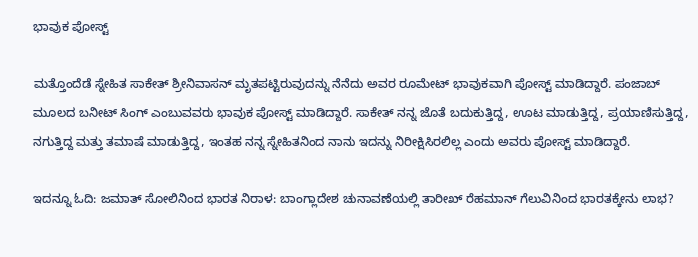ಭಾವುಕ ಪೋಸ್ಟ್

ಮತ್ತೊಂದೆಡೆ ಸ್ನೇಹಿತ ಸಾಕೇತ್ ಶ್ರೀನಿವಾಸನ್‌ ಮೃತಪಟ್ಟಿರುವುದನ್ನು ನೆನೆದು ಅವರ ರೂಮೇಟ್ ಭಾವುಕವಾಗಿ ಪೋಸ್ಟ್ ಮಾಡಿದ್ದಾರೆ. ಪಂಜಾಬ್ ಮೂಲದ ಬನೀಟ್ ಸಿಂಗ್ ಎಂಬುವವರು ಭಾವುಕ ಪೋಸ್ಟ್ ಮಾಡಿದ್ದಾರೆ. ಸಾಕೇತ್ ನನ್ನ ಜೊತೆ ಬದುಕುತ್ತಿದ್ದ, ಊಟ ಮಾಡುತ್ತಿದ್ದ, ಪ್ರಯಾಣಿಸುತ್ತಿದ್ದ, ನಗುತ್ತಿದ್ದ ಮತ್ತು ತಮಾಷೆ ಮಾಡುತ್ತಿದ್ದ, ಇಂತಹ ನನ್ನ ಸ್ನೇಹಿತನಿಂದ ನಾನು ಇದನ್ನು ನಿರೀಕ್ಷಿಸಿರಲಿಲ್ಲ ಎಂದು ಅವರು ಪೋಸ್ಟ್ ಮಾಡಿದ್ದಾರೆ.

ಇದನ್ನೂ ಓದಿ: ಜಮಾತ್ ಸೋಲಿನಿಂದ ಭಾರತ ನಿರಾಳ: ಬಾಂಗ್ಲಾದೇಶ ಚುನಾವಣೆಯಲ್ಲಿ ತಾರೀಖ್ ರೆಹಮಾನ್ ಗೆಲುವಿನಿಂದ ಭಾರತಕ್ಕೇನು ಲಾಭ?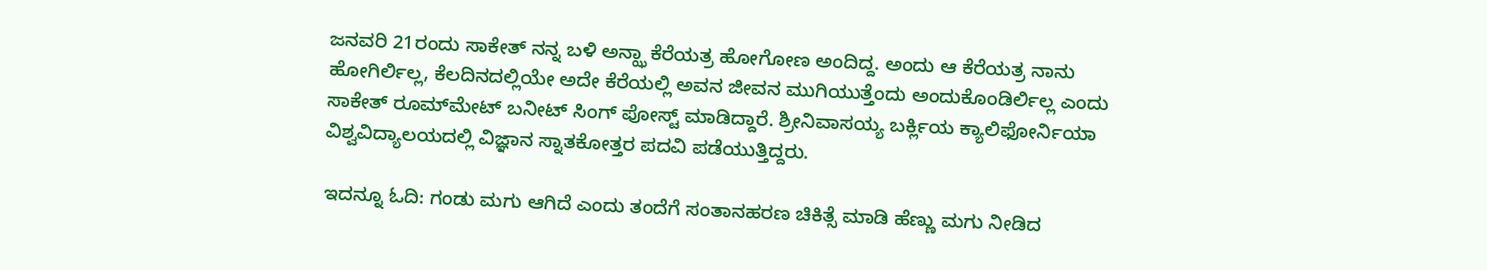ಜನವರಿ 21ರಂದು ಸಾಕೇತ್ ನನ್ನ ಬಳಿ ಅನ್ಝಾ ಕೆರೆಯತ್ರ ಹೋಗೋಣ ಅಂದಿದ್ದ. ಅಂದು‌ ಆ ಕೆರೆಯತ್ರ ನಾನು‌ ಹೋಗಿರ್ಲಿಲ್ಲ, ಕೆಲದಿನದಲ್ಲಿಯೇ ಅದೇ ಕೆರೆಯಲ್ಲಿ ಅವನ ಜೀವನ ಮುಗಿಯುತ್ತೆಂದು ಅಂದುಕೊಂಡಿರ್ಲಿಲ್ಲ ಎಂದು ಸಾಕೇತ್ ರೂಮ್‌ಮೇಟ್ ಬನೀಟ್ ಸಿಂಗ್ ಪೋಸ್ಟ್ ಮಾಡಿದ್ದಾರೆ. ಶ್ರೀನಿವಾಸಯ್ಯ ಬರ್ಕ್ಲಿಯ ಕ್ಯಾಲಿಫೋರ್ನಿಯಾ ವಿಶ್ವವಿದ್ಯಾಲಯದಲ್ಲಿ ವಿಜ್ಞಾನ ಸ್ನಾತಕೋತ್ತರ ಪದವಿ ಪಡೆಯುತ್ತಿದ್ದರು.

ಇದನ್ನೂ ಓದಿ: ಗಂಡು ಮಗು ಆಗಿದೆ ಎಂದು ತಂದೆಗೆ ಸಂತಾನಹರಣ ಚಿಕಿತ್ಸೆ ಮಾಡಿ ಹೆಣ್ಣು ಮಗು ನೀಡಿದ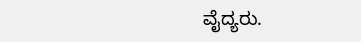ವೈದ್ಯರು.